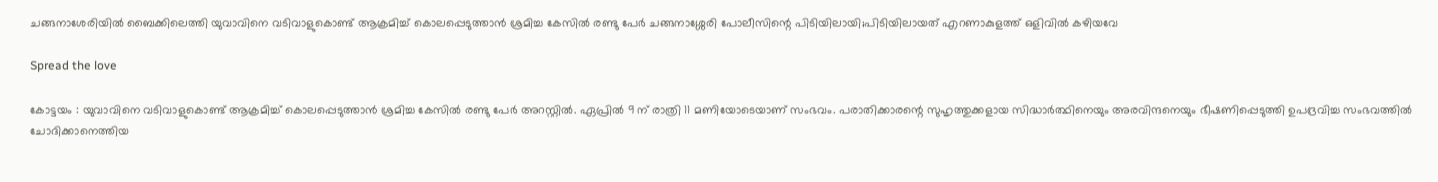ചങ്ങനാശേരിയിൽ ബൈക്കിലെത്തി യുവാവിനെ വടിവാളുകൊണ്ട് ആക്രമിച്ച് കൊലപ്പെടുത്താൻ ശ്രമിച്ച കേസിൽ രണ്ടു പേർ ചങ്ങനാശ്ശേരി പോലീസിന്റെ പിടിയിലായി;പിടിയിലായത് എറണാകുളത്ത് ഒളിവിൽ കഴിയവേ

Spread the love

കോട്ടയം : യുവാവിനെ വടിവാളുകൊണ്ട് ആക്രമിച്ച് കൊലപ്പെടുത്താൻ ശ്രമിച്ച കേസിൽ രണ്ടു പേർ അറസ്റ്റിൽ. ഏപ്രിൽ 9 ന് രാത്രി 11 മണിയോടെയാണ് സംഭവം. പരാതിക്കാരന്റെ സുഹൃത്തുക്കളായ സിദ്ധാർത്ഥിനെയും അരവിന്ദനെയും ഭീഷണിപ്പെടുത്തി ഉപദ്രവിച്ച സംഭവത്തിൽ ചോദിക്കാനെത്തിയ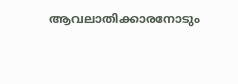ആവലാതിക്കാരനോടും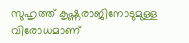സുഹൃത്ത് കൃഷ്ണരാജിനോടുമുള്ള വിരോധമാണ്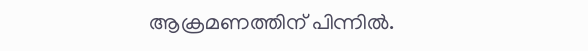ആക്രമണത്തിന് പിന്നിൽ.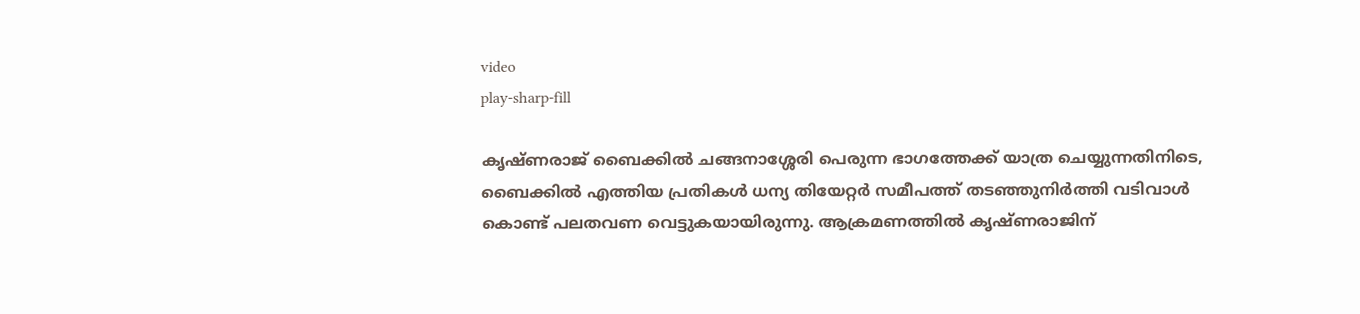video
play-sharp-fill

കൃഷ്ണരാജ് ബൈക്കിൽ ചങ്ങനാശ്ശേരി പെരുന്ന ഭാഗത്തേക്ക് യാത്ര ചെയ്യുന്നതിനിടെ, ബൈക്കിൽ എത്തിയ പ്രതികൾ ധന്യ തിയേറ്റർ സമീപത്ത് തടഞ്ഞുനിർത്തി വടിവാൾ കൊണ്ട് പലതവണ വെട്ടുകയായിരുന്നു. ആക്രമണത്തിൽ കൃഷ്ണരാജിന്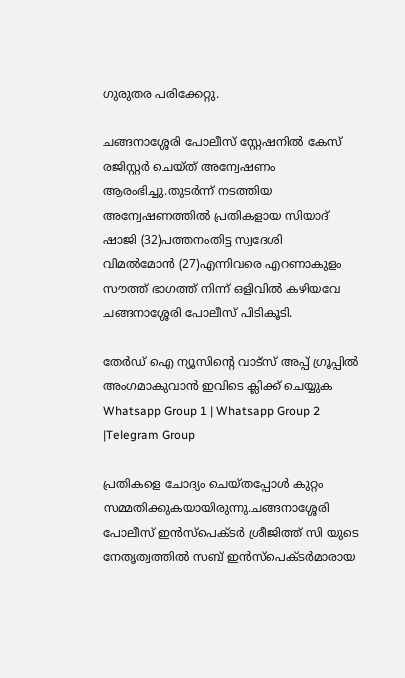ഗുരുതര പരിക്കേറ്റു.

ചങ്ങനാശ്ശേരി പോലീസ് സ്റ്റേഷനിൽ കേസ് രജിസ്റ്റർ ചെയ്ത് അന്വേഷണം ആരംഭിച്ചു.തുടർന്ന് നടത്തിയ അന്വേഷണത്തിൽ പ്രതികളായ സിയാദ് ഷാജി (32)പത്തനംതിട്ട സ്വദേശി
വിമൽമോൻ (27)എന്നിവരെ എറണാകുളം സൗത്ത് ഭാഗത്ത് നിന്ന് ഒളിവിൽ കഴിയവേ ചങ്ങനാശ്ശേരി പോലീസ് പിടികൂടി.

തേർഡ് ഐ ന്യൂസിന്റെ വാട്സ് അപ്പ് ഗ്രൂപ്പിൽ അംഗമാകുവാൻ ഇവിടെ ക്ലിക്ക് ചെയ്യുക
Whatsapp Group 1 | Whatsapp Group 2 |Telegram Group

പ്രതികളെ ചോദ്യം ചെയ്തപ്പോൾ കുറ്റം സമ്മതിക്കുകയായിരുന്നു.ചങ്ങനാശ്ശേരി പോലീസ് ഇൻസ്പെക്ടർ ശ്രീജിത്ത് സി യുടെ നേതൃത്വത്തിൽ സബ് ഇൻസ്പെക്ടർമാരായ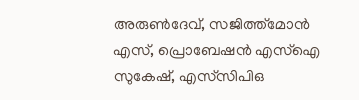അരുൺദേവ്, സജിത്ത്മോൻ എസ്, പ്രൊബേഷൻ എസ്‌ഐ സുകേഷ്, എസ്‌സിപിഒ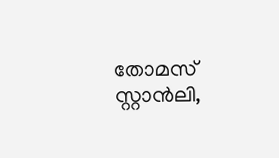തോമസ് സ്റ്റാൻലി,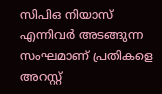സിപിഒ നിയാസ് എന്നിവർ അടങ്ങുന്ന സംഘമാണ് പ്രതികളെ അറസ്റ്റ്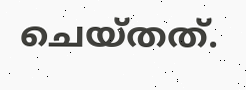ചെയ്തത്.